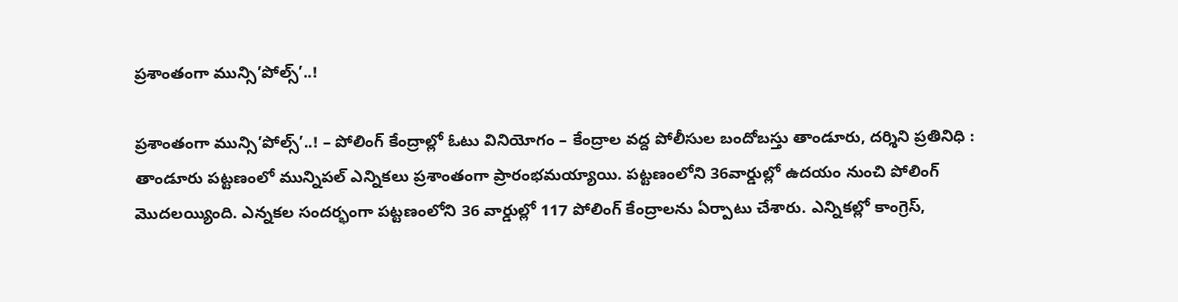ప్రశాంతంగా మున్సి’పోల్స్’..!

ప్రశాంతంగా మున్సి’పోల్స్’..! – పోలింగ్ కేంద్రాల్లో ఓటు వినియోగం – కేంద్రాల వద్ద పోలీసుల బందోబస్తు తాండూరు, దర్శిని ప్రతినిధి : తాండూరు పట్టణంలో మున్నిపల్ ఎన్నికలు ప్రశాంతంగా ప్రారంభమయ్యాయి. పట్టణంలోని 36వార్డుల్లో ఉదయం నుంచి పోలింగ్ మొదలయ్యింది. ఎన్నకల సందర్భంగా పట్టణంలోని 36 వార్డుల్లో 117 పోలింగ్ కేంద్రాలను ఏర్పాటు చేశారు. ఎన్నికల్లో కాంగ్రెస్,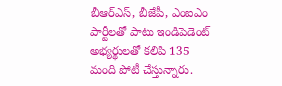బీఆర్ఎస్, బీజేపీ, ఎంఐఎం పార్టీలతో పాటు ఇండిపెడెంట్ అభ్యర్థులతో కలిపి 135 మంది పోటీ చేస్తున్నారు.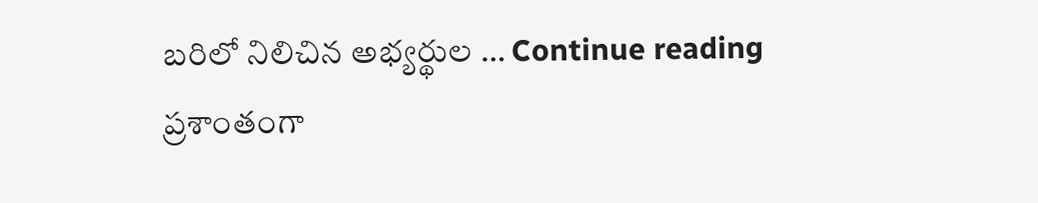బరిలో నిలిచిన అభ్యర్థుల … Continue reading ప్రశాంతంగా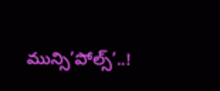మున్సి’పోల్స్’..!